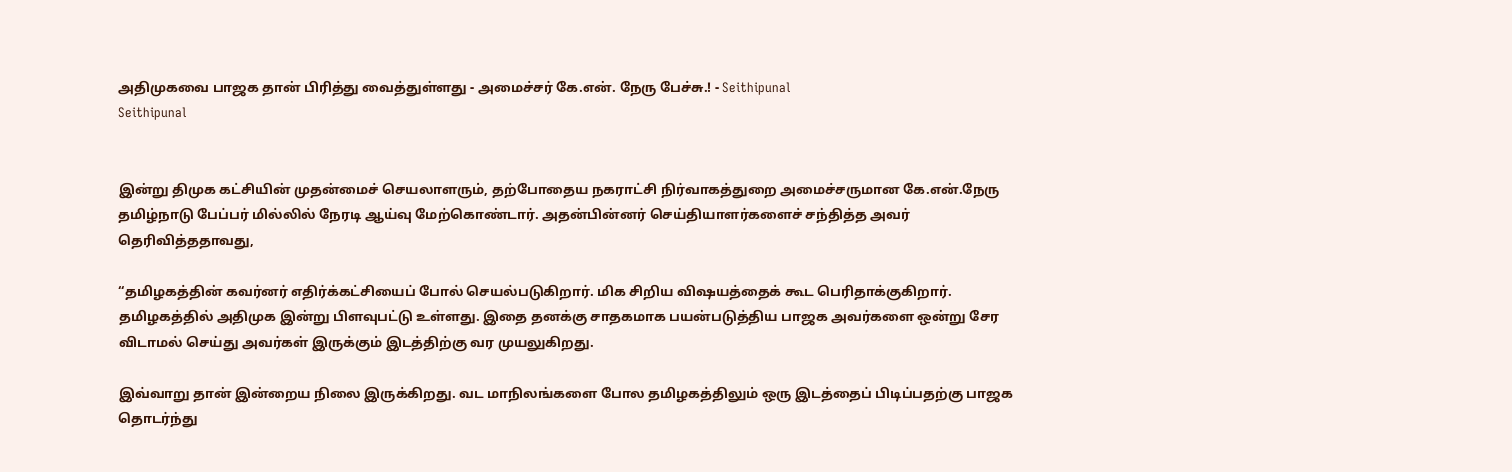அதிமுகவை பாஜக தான் பிரித்து வைத்துள்ளது - அமைச்சர் கே.என். நேரு பேச்சு.! - Seithipunal
Seithipunal


இன்று திமுக கட்சியின் முதன்மைச் செயலாளரும், தற்போதைய நகராட்சி நிர்வாகத்துறை அமைச்சருமான கே.என்.நேரு தமிழ்நாடு பேப்பர் மில்லில் நேரடி ஆய்வு மேற்கொண்டார். அதன்பின்னர் செய்தியாளர்களைச் சந்தித்த அவர் தெரிவித்ததாவது,

“தமிழகத்தின் கவர்னர் எதிர்க்கட்சியைப் போல் செயல்படுகிறார். மிக சிறிய விஷயத்தைக் கூட பெரிதாக்குகிறார். தமிழகத்தில் அதிமுக இன்று பிளவுபட்டு உள்ளது. இதை தனக்கு சாதகமாக பயன்படுத்திய பாஜக அவர்களை ஒன்று சேர விடாமல் செய்து அவர்கள் இருக்கும் இடத்திற்கு வர முயலுகிறது.

இவ்வாறு தான் இன்றைய நிலை இருக்கிறது. வட மாநிலங்களை போல தமிழகத்திலும் ஒரு இடத்தைப் பிடிப்பதற்கு பாஜக தொடர்ந்து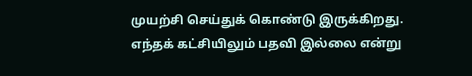முயற்சி செய்துக் கொண்டு இருக்கிறது. எந்தக் கட்சியிலும் பதவி இல்லை என்று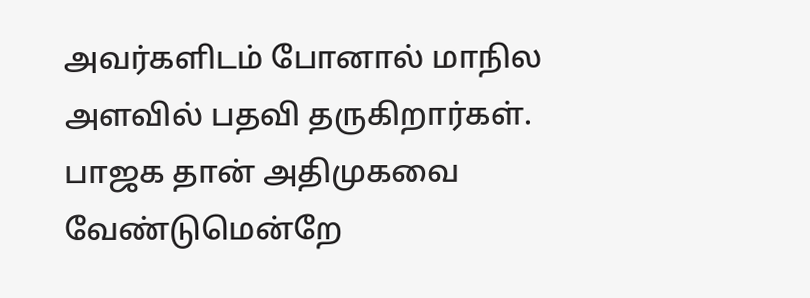அவர்களிடம் போனால் மாநில அளவில் பதவி தருகிறார்கள். பாஜக தான் அதிமுகவை வேண்டுமென்றே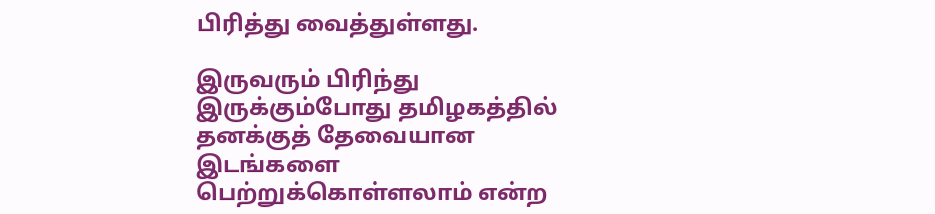பிரித்து வைத்துள்ளது.

இருவரும் பிரிந்து இருக்கும்போது தமிழகத்தில் தனக்குத் தேவையான இடங்களை பெற்றுக்கொள்ளலாம் என்ற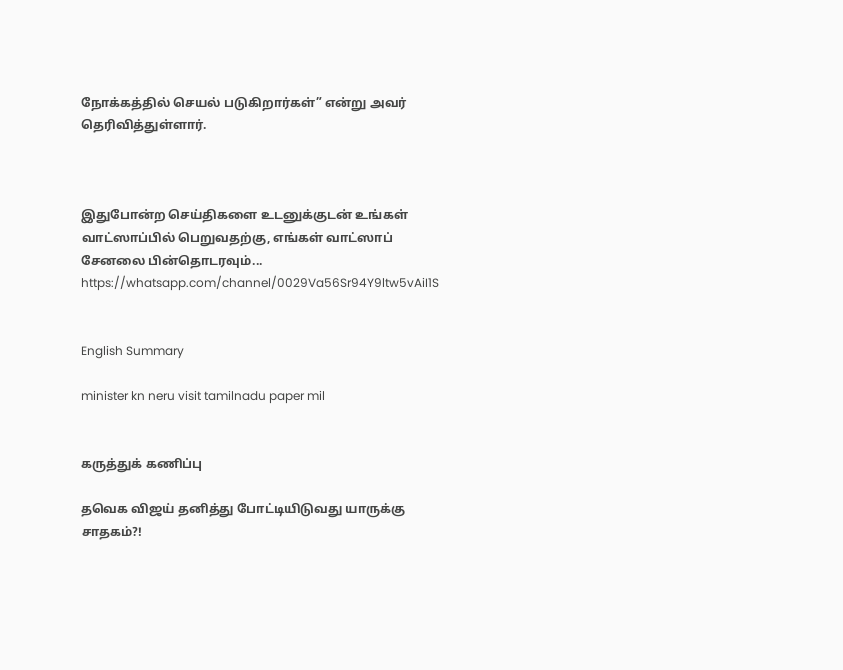நோக்கத்தில் செயல் படுகிறார்கள்” என்று அவர் தெரிவித்துள்ளார்.



இதுபோன்ற செய்திகளை உடனுக்குடன் உங்கள் வாட்ஸாப்பில் பெறுவதற்கு, எங்கள் வாட்ஸாப் சேனலை பின்தொடரவும்... https://whatsapp.com/channel/0029Va56Sr94Y9ltw5vAiI1S


English Summary

minister kn neru visit tamilnadu paper mil


கருத்துக் கணிப்பு

தவெக விஜய் தனித்து போட்டியிடுவது யாருக்கு சாதகம்?!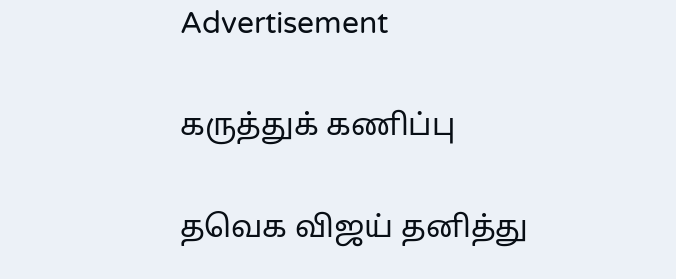Advertisement

கருத்துக் கணிப்பு

தவெக விஜய் தனித்து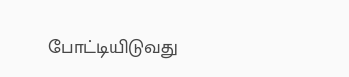போட்டியிடுவது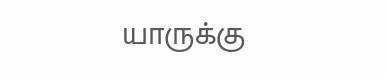யாருக்கு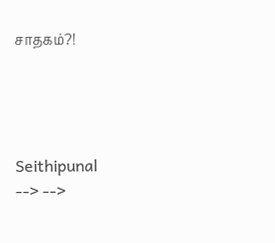சாதகம்?!




Seithipunal
--> -->